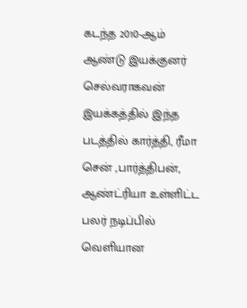கடந்த 2010-ஆம் ஆண்டு இயக்குனர் செல்வராகவன் இயக்கத்தில் இந்த படத்தில் கார்த்தி, ரீமா சென் ,பார்த்திபன், ஆண்ட்ரியா உள்ளிட்ட பலர் நடிப்பில் வெளியான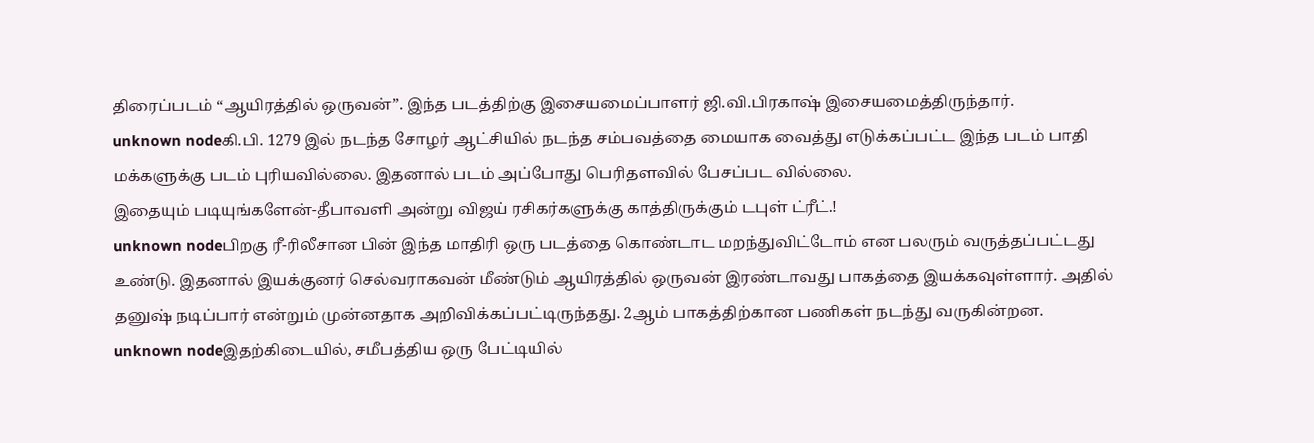திரைப்படம் “ஆயிரத்தில் ஒருவன்”. இந்த படத்திற்கு இசையமைப்பாளர் ஜி.வி.பிரகாஷ் இசையமைத்திருந்தார்.
unknown nodeகி.பி. 1279 இல் நடந்த சோழர் ஆட்சியில் நடந்த சம்பவத்தை மையாக வைத்து எடுக்கப்பட்ட இந்த படம் பாதி மக்களுக்கு படம் புரியவில்லை. இதனால் படம் அப்போது பெரிதளவில் பேசப்பட வில்லை.
இதையும் படியுங்களேன்-தீபாவளி அன்று விஜய் ரசிகர்களுக்கு காத்திருக்கும் டபுள் ட்ரீட்.!
unknown nodeபிறகு ரீ-ரிலீசான பின் இந்த மாதிரி ஒரு படத்தை கொண்டாட மறந்துவிட்டோம் என பலரும் வருத்தப்பட்டது உண்டு. இதனால் இயக்குனர் செல்வராகவன் மீண்டும் ஆயிரத்தில் ஒருவன் இரண்டாவது பாகத்தை இயக்கவுள்ளார். அதில் தனுஷ் நடிப்பார் என்றும் முன்னதாக அறிவிக்கப்பட்டிருந்தது. 2ஆம் பாகத்திற்கான பணிகள் நடந்து வருகின்றன.
unknown nodeஇதற்கிடையில், சமீபத்திய ஒரு பேட்டியில்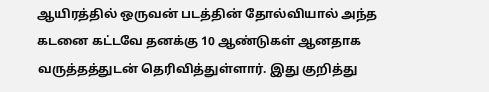ஆயிரத்தில் ஒருவன் படத்தின் தோல்வியால் அந்த கடனை கட்டவே தனக்கு 10 ஆண்டுகள் ஆனதாக வருத்தத்துடன் தெரிவித்துள்ளார். இது குறித்து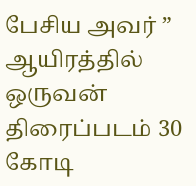பேசிய அவர் ” ஆயிரத்தில் ஒருவன் திரைப்படம் 30 கோடி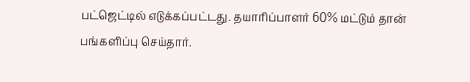பட்ஜெட்டில் எடுக்கப்பட்டது. தயாரிப்பாளர் 60% மட்டும் தான் பங்களிப்பு செய்தார்.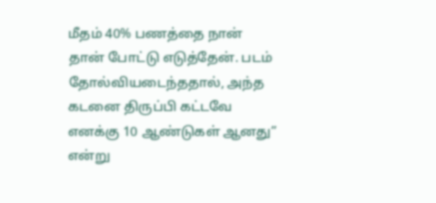மீதம் 40% பணத்தை நான் தான் போட்டு எடுத்தேன். படம் தோல்வியடைந்ததால், அந்த கடனை திருப்பி கட்டவே எனக்கு 10 ஆண்டுகள் ஆனது” என்று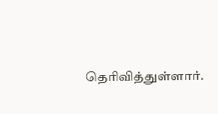தெரிவித்துள்ளார்.